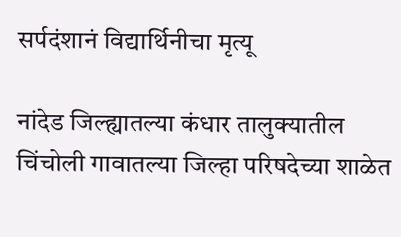सर्पदंशानं विद्यार्थिनीचा मृत्यू

नांदेड जिल्ह्यातल्या कंधार तालुक्यातील चिंचोली गावातल्या जिल्हा परिषदेच्या शाळेत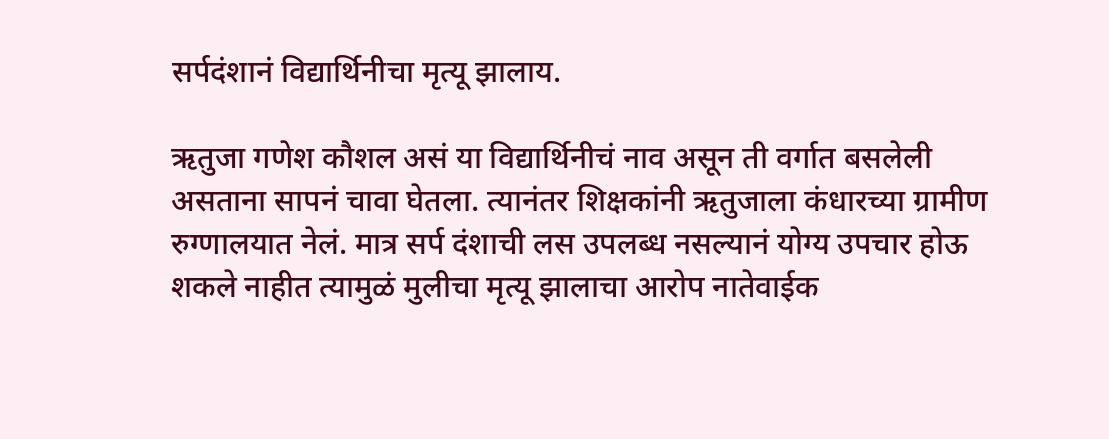सर्पदंशानं विद्यार्थिनीचा मृत्यू झालाय.

ऋतुजा गणेश कौशल असं या विद्यार्थिनीचं नाव असून ती वर्गात बसलेली असताना सापनं चावा घेतला. त्यानंतर शिक्षकांनी ऋतुजाला कंधारच्या ग्रामीण रुग्णालयात नेलं. मात्र सर्प दंशाची लस उपलब्ध नसल्यानं योग्य उपचार होऊ शकले नाहीत त्यामुळं मुलीचा मृत्यू झालाचा आरोप नातेवाईक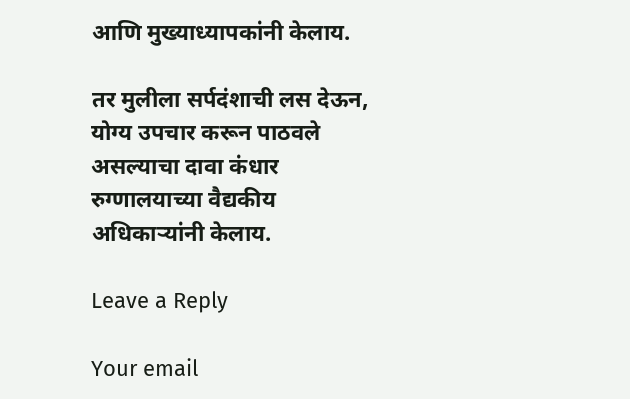आणि मुख्याध्यापकांनी केलाय.

तर मुलीला सर्पदंशाची लस देऊन, योग्य उपचार करून पाठवले असल्याचा दावा कंधार रुग्णालयाच्या वैद्यकीय अधिकाऱ्यांनी केलाय.

Leave a Reply

Your email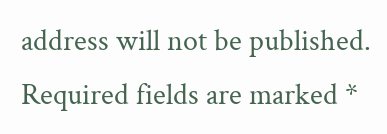address will not be published. Required fields are marked *